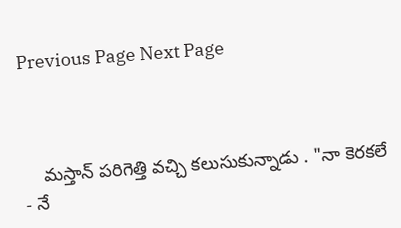Previous Page Next Page



    మస్తాన్ పరిగెత్తి వచ్చి కలుసుకున్నాడు . "నా కెరకలే - నే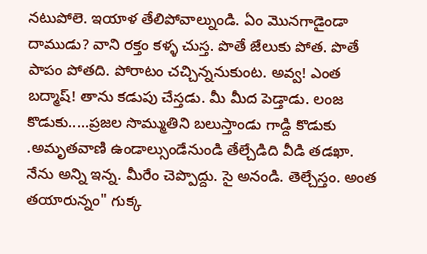నటుపోలె. ఇయాళ తేలిపోవాల్నుండి. ఏం మొనగాడైండా  దాముడు? వాని రక్తం కళ్ళ చుస్త. పొతే జేలుకు పోత. పొతే పాపం పోతది. పోరాటం చచ్చిన్ననుకుంట. అవ్వ! ఎంత బద్మాష్! తాను కడుపు చేస్తడు. మీ మీద పెడ్తాడు. లంజ కొడుకు.....ప్రజల సొమ్ముతిని బలుస్తాండు గాడ్ది కొడుకు .అమృతవాణి ఉండాల్సుండేనుండి తేల్చేడిది వీడి తడఖా. నేను అన్ని ఇన్న. మీరేం చెప్పొద్దు. సై అనండి. తెల్చేస్తం. అంత తయారున్నం" గుక్క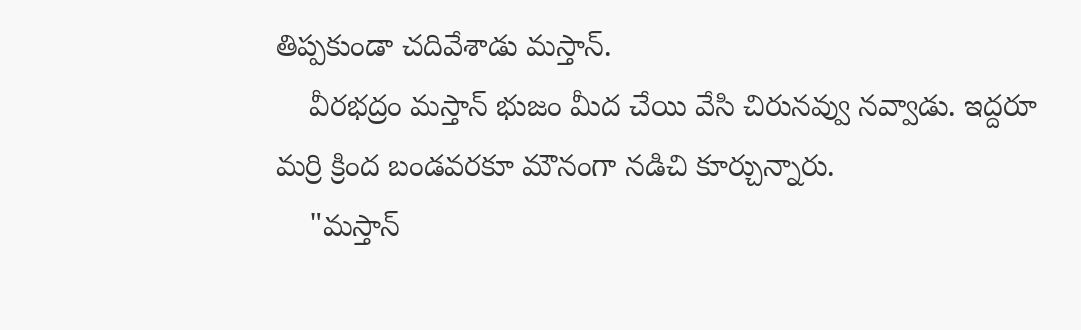తిప్పకుండా చదివేశాడు మస్తాన్.
    వీరభద్రం మస్తాన్ భుజం మీద చేయి వేసి చిరునవ్వు నవ్వాడు. ఇద్దరూ మర్రి క్రింద బండవరకూ మౌనంగా నడిచి కూర్చున్నారు.
    "మస్తాన్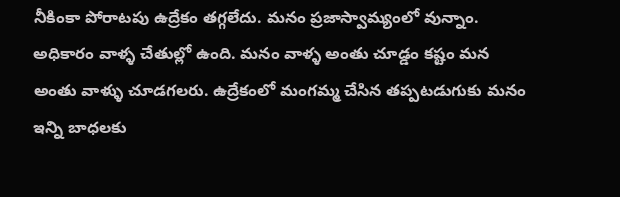నీకింకా పోరాటపు ఉద్రేకం తగ్గలేదు. మనం ప్రజాస్వామ్యంలో వున్నాం. అధికారం వాళ్ళ చేతుల్లో ఉంది. మనం వాళ్ళ అంతు చూడ్డం కష్టం మన అంతు వాళ్ళు చూడగలరు. ఉద్రేకంలో మంగమ్మ చేసిన తప్పటడుగుకు మనం ఇన్ని బాధలకు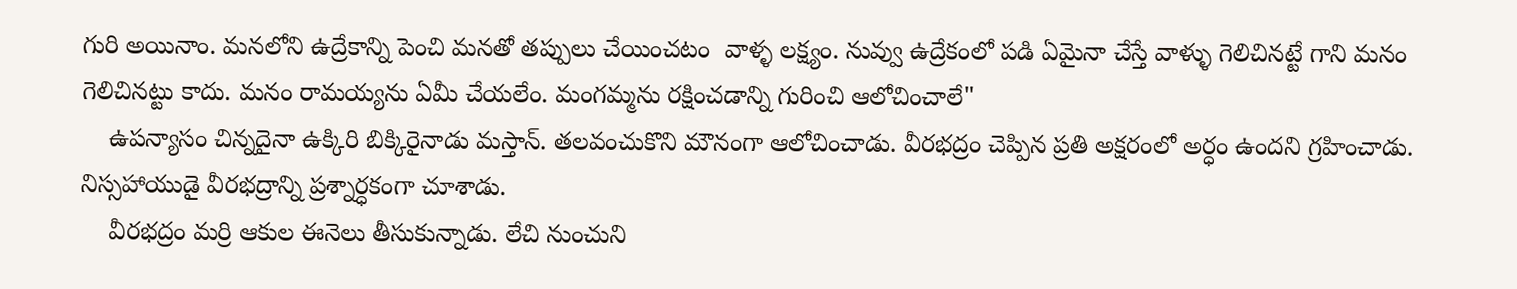గురి అయినాం. మనలోని ఉద్రేకాన్ని పెంచి మనతో తప్పులు చేయించటం  వాళ్ళ లక్ష్యం. నువ్వు ఉద్రేకంలో పడి ఏమైనా చేస్తే వాళ్ళు గెలిచినట్టే గాని మనం గెలిచినట్టు కాదు. మనం రామయ్యను ఏమీ చేయలేం. మంగమ్మను రక్షించడాన్ని గురించి ఆలోచించాలే"
    ఉపన్యాసం చిన్నదైనా ఉక్కిరి బిక్కిరైనాడు మస్తాన్. తలవంచుకొని మౌనంగా ఆలోచించాడు. వీరభద్రం చెప్పిన ప్రతి అక్షరంలో అర్ధం ఉందని గ్రహించాడు. నిస్సహాయుడై వీరభద్రాన్ని ప్రశ్నార్ధకంగా చూశాడు.
    వీరభద్రం మర్రి ఆకుల ఈనెలు తీసుకున్నాడు. లేచి నుంచుని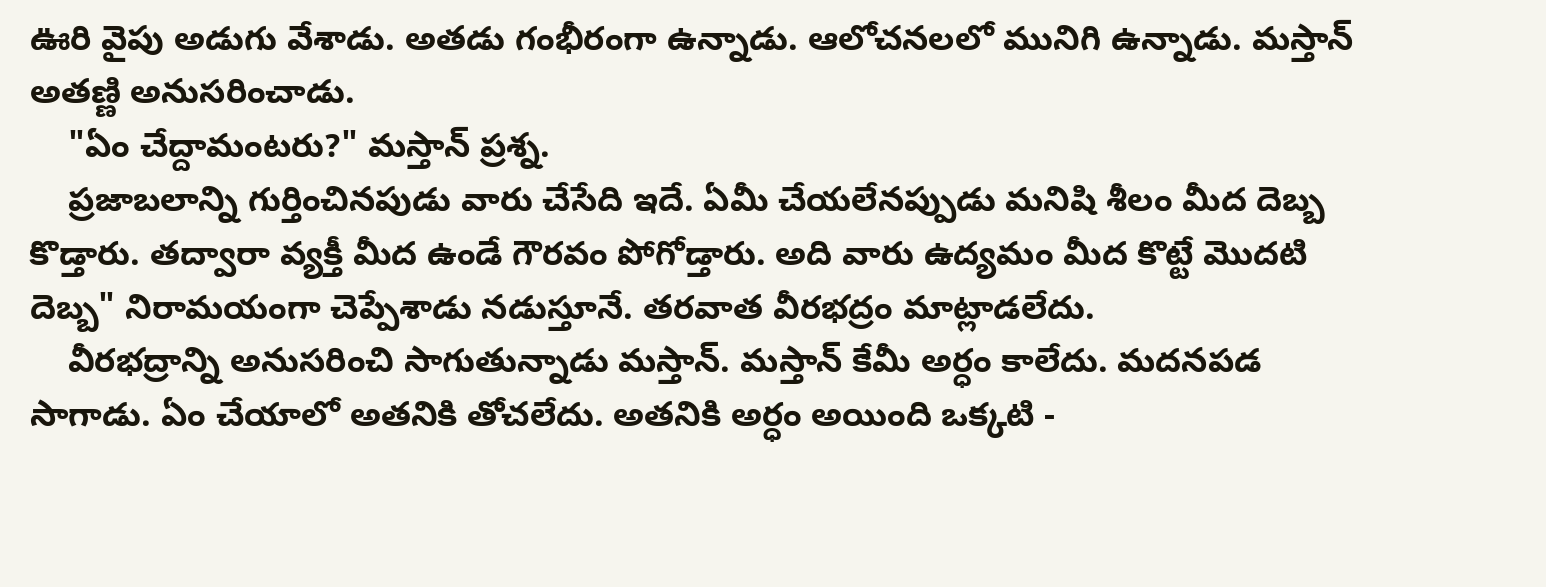ఊరి వైపు అడుగు వేశాడు. అతడు గంభీరంగా ఉన్నాడు. ఆలోచనలలో మునిగి ఉన్నాడు. మస్తాన్ అతణ్ణి అనుసరించాడు.
    "ఏం చేద్దామంటరు?" మస్తాన్ ప్రశ్న.
    ప్రజాబలాన్ని గుర్తించినపుడు వారు చేసేది ఇదే. ఏమీ చేయలేనప్పుడు మనిషి శీలం మీద దెబ్బ కొడ్తారు. తద్వారా వ్యక్తీ మీద ఉండే గౌరవం పోగోడ్తారు. అది వారు ఉద్యమం మీద కొట్టే మొదటి దెబ్బ" నిరామయంగా చెప్పేశాడు నడుస్తూనే. తరవాత వీరభద్రం మాట్లాడలేదు.
    వీరభద్రాన్ని అనుసరించి సాగుతున్నాడు మస్తాన్. మస్తాన్ కేమీ అర్ధం కాలేదు. మదనపడ సాగాడు. ఏం చేయాలో అతనికి తోచలేదు. అతనికి అర్ధం అయింది ఒక్కటి -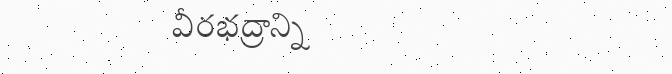వీరభద్రాన్ని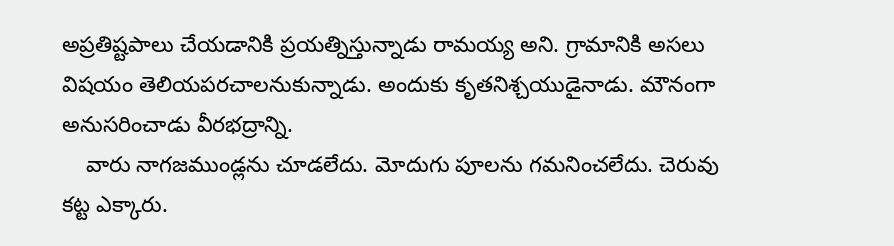అప్రతిష్టపాలు చేయడానికి ప్రయత్నిస్తున్నాడు రామయ్య అని. గ్రామానికి అసలు విషయం తెలియపరచాలనుకున్నాడు. అందుకు కృతనిశ్చయుడైనాడు. మౌనంగా అనుసరించాడు వీరభద్రాన్ని.
    వారు నాగజముండ్లను చూడలేదు. మోదుగు పూలను గమనించలేదు. చెరువు కట్ట ఎక్కారు.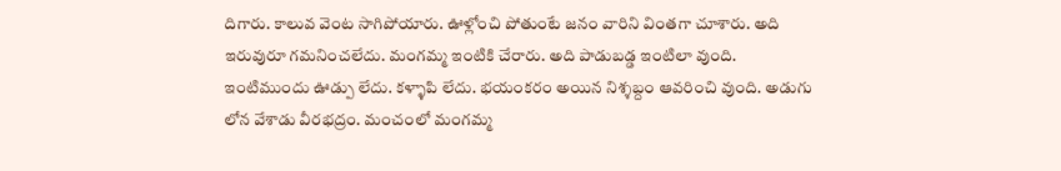దిగారు. కాలువ వెంట సాగిపోయారు. ఊళ్లోంచి పోతుంటే జనం వారిని వింతగా చూశారు. అది ఇరువురూ గమనించలేదు. మంగమ్మ ఇంటికి చేరారు. అది పాడుబడ్డ ఇంటిలా వుంది. ఇంటిముందు ఊడ్పు లేదు. కళ్ళాపి లేదు. భయంకరం అయిన నిశ్శబ్దం ఆవరించి వుంది. అడుగు లోన వేశాడు వీరభద్రం. మంచంలో మంగమ్మ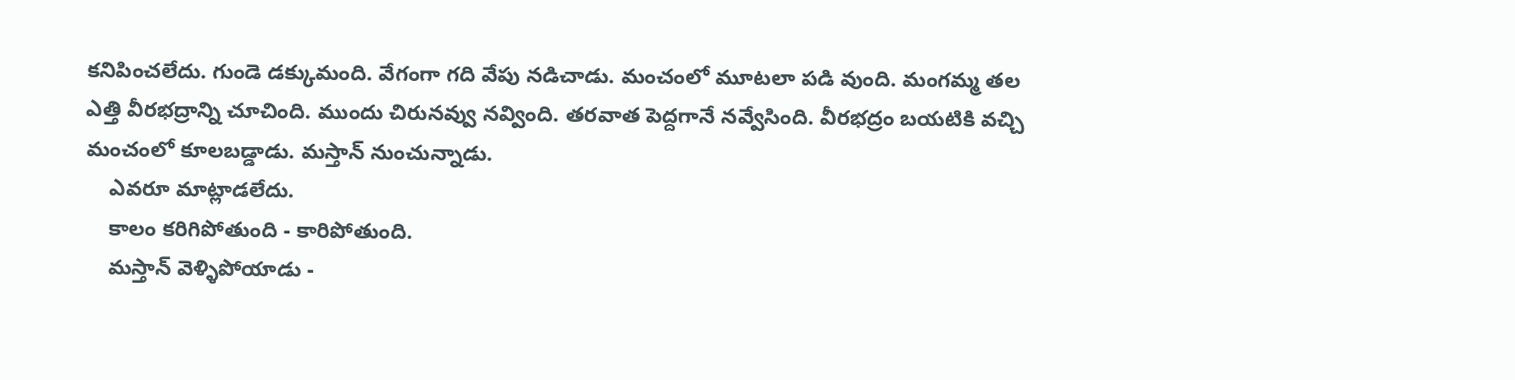కనిపించలేదు. గుండె డక్కుమంది. వేగంగా గది వేపు నడిచాడు. మంచంలో మూటలా పడి వుంది. మంగమ్మ తల ఎత్తి వీరభద్రాన్ని చూచింది. ముందు చిరునవ్వు నవ్వింది. తరవాత పెద్దగానే నవ్వేసింది. వీరభద్రం బయటికి వచ్చి మంచంలో కూలబడ్డాడు. మస్తాన్ నుంచున్నాడు.
    ఎవరూ మాట్లాడలేదు.
    కాలం కరిగిపోతుంది - కారిపోతుంది.
    మస్తాన్ వెళ్ళిపోయాడు -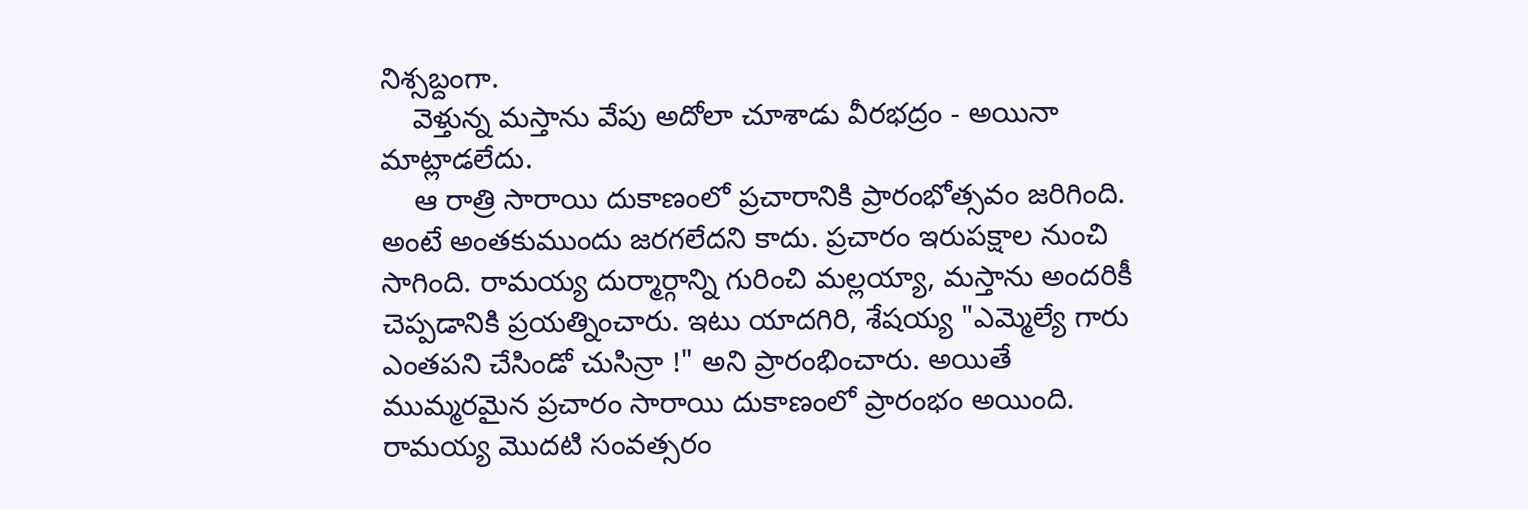నిశ్సబ్దంగా.
    వెళ్తున్న మస్తాను వేపు అదోలా చూశాడు వీరభద్రం - అయినా మాట్లాడలేదు.
    ఆ రాత్రి సారాయి దుకాణంలో ప్రచారానికి ప్రారంభోత్సవం జరిగింది. అంటే అంతకుముందు జరగలేదని కాదు. ప్రచారం ఇరుపక్షాల నుంచి సాగింది. రామయ్య దుర్మార్గాన్ని గురించి మల్లయ్యా, మస్తాను అందరికీ చెప్పడానికి ప్రయత్నించారు. ఇటు యాదగిరి, శేషయ్య "ఎమ్మెల్యే గారు ఎంతపని చేసిండో చుసిన్రా !" అని ప్రారంభించారు. అయితే ముమ్మరమైన ప్రచారం సారాయి దుకాణంలో ప్రారంభం అయింది. రామయ్య మొదటి సంవత్సరం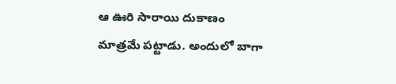ఆ ఊరి సారాయి దుకాణం మాత్రమే పట్టాడు. అందులో బాగా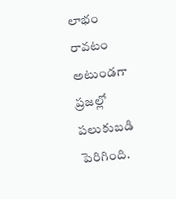లాభం రావటం అటుండగా ప్రజల్లో పలుకుబడి పెరిగింది.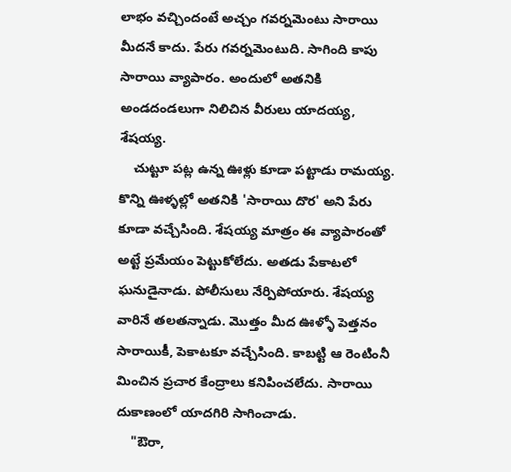లాభం వచ్చిందంటే అచ్చం గవర్నమెంటు సారాయి మీదనే కాదు. పేరు గవర్నమెంటుది. సాగింది కాపు సారాయి వ్యాపారం. అందులో అతనికి అండదండలుగా నిలిచిన వీరులు యాదయ్య, శేషయ్య.
    చుట్టూ పట్ల ఉన్న ఊళ్లు కూడా పట్టాడు రామయ్య. కొన్ని ఊళ్ళల్లో అతనికి 'సారాయి దొర' అని పేరు కూడా వచ్చేసింది. శేషయ్య మాత్రం ఈ వ్యాపారంతో అట్టే ప్రమేయం పెట్టుకోలేదు. అతడు పేకాటలో ఘనుడైనాడు. పోలీసులు నేర్పిపోయారు. శేషయ్య వారినే తలతన్నాడు. మొత్తం మీద ఊళ్ళో పెత్తనం సారాయికీ, పెకాటకూ వచ్చేసింది. కాబట్టి ఆ రెంటింనీ మించిన ప్రచార కేంద్రాలు కనిపించలేదు. సారాయి దుకాణంలో యాదగిరి సాగించాడు.
    "ఔరా,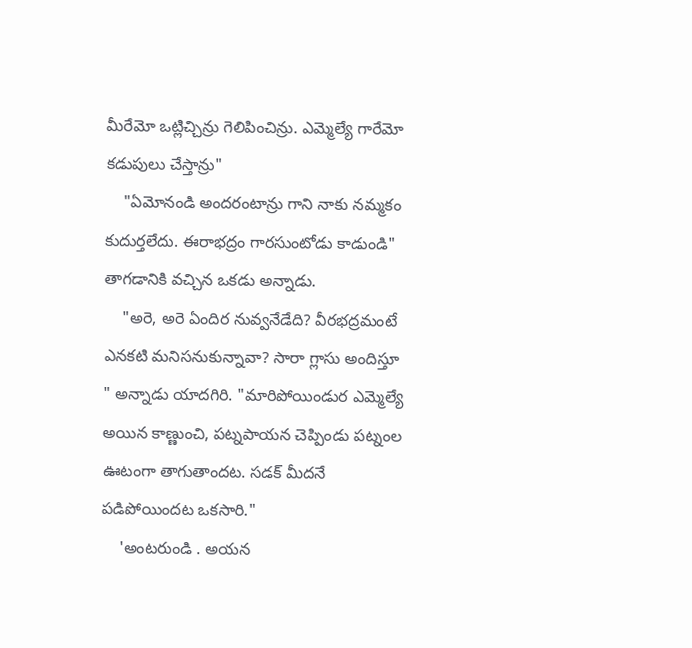మీరేమో ఒట్లిచ్చిన్రు గెలిపించిన్రు. ఎమ్మెల్యే గారేమో కడుపులు చేస్తాన్రు"
    "ఏమోనండి అందరంటాన్రు గాని నాకు నమ్మకం కుదుర్తలేదు. ఈరాభద్రం గారసుంటోడు కాడుండి" తాగడానికి వచ్చిన ఒకడు అన్నాడు.
    "అరె, అరె ఏందిర నువ్వనేడేది? వీరభద్రమంటే ఎనకటి మనిసనుకున్నావా? సారా గ్లాసు అందిస్తూ " అన్నాడు యాదగిరి. "మారిపోయిండుర ఎమ్మెల్యే అయిన కాణ్ణుంచి, పట్నపాయన చెప్పిండు పట్నంల ఊటంగా తాగుతాందట. సడక్ మీదనే పడిపోయిందట ఒకసారి."
    'అంటరుండి . అయన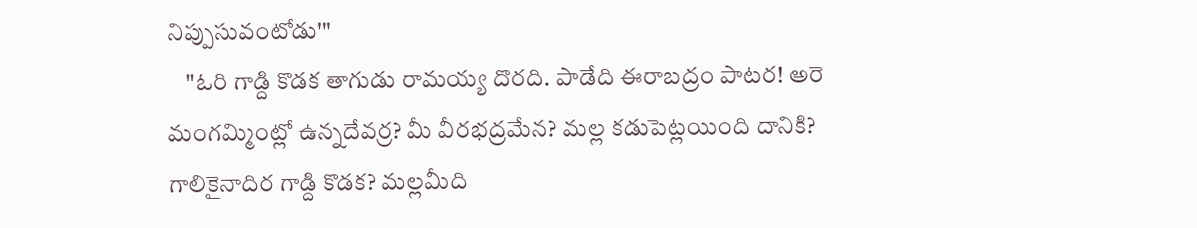నిప్పుసువంటోడు'"
    "ఓరి గాడ్ది కొడక తాగుడు రామయ్య దొరది. పాడేది ఈరాబద్రం పాటర! అరె మంగమ్మింట్లో ఉన్నదేవర్ర? మీ వీరభద్రమేన? మల్ల కడుపెట్లయింది దానికి? గాలికైనాదిర గాడ్ది కొడక? మల్లమీది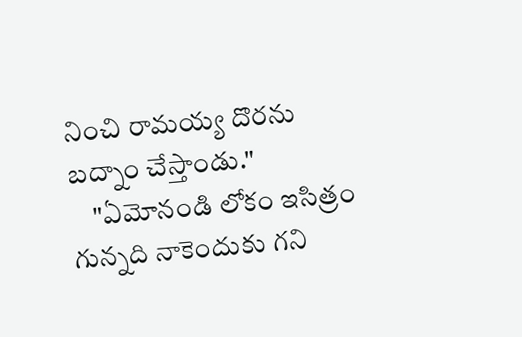నించి రామయ్య దొరను బద్నాం చేస్తాండు."
    "ఏమోనండి లోకం ఇసిత్రం గున్నది నాకెందుకు గని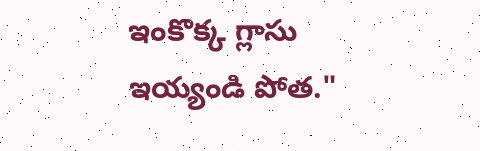ఇంకొక్క గ్లాసు ఇయ్యండి పోత."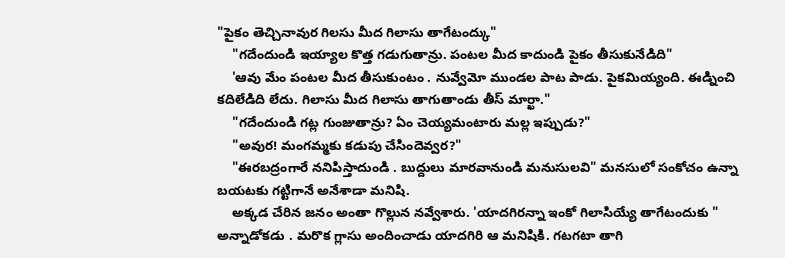"పైకం తెచ్చినావుర గిలసు మీద గిలాసు తాగేటంద్కు"
    "గదేందుండి ఇయ్యాల కొత్త గడుగుతాన్రు. పంటల మీద కాదుండి పైకం తీసుకునేడిది"
    'ఆవు మేం పంటల మీద తీసుకుంటం . నువ్వేమో ముండల పాట పాడు. పైకమియ్యంది. ఈడ్నించి కదిలేడిది లేదు. గిలాసు మీద గిలాసు తాగుతాండు తీస్ మార్ఖా."
    "గదేందుండి గట్ల గుంజుతాన్రు? ఏం చెయ్యమంటారు మల్ల ఇప్పుడు?"
    "అవుర! మంగమ్మకు కడుపు చేసిందెవ్వర?"
    "ఈరబద్రంగారే ననిపిస్తాదుండి . బుద్దులు మారవానుండి మనుసులవి" మనసులో సంకోచం ఉన్నా బయటకు గట్టిగానే అనేశాడా మనిషి.
    అక్కడ చేరిన జనం అంతా గొల్లున నవ్వేశారు. 'యాదగిరన్నా ఇంకో గిలాసియ్యే తాగేటందుకు " అన్నాడోకడు . మరొక గ్లాసు అందించాడు యాదగిరి ఆ మనిషికి. గటగటా తాగి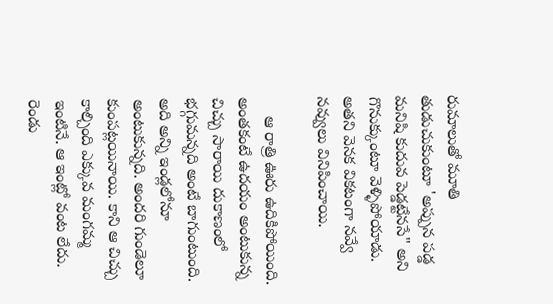రుమాలుతో మూతి తుడుచుకుంటూ 'అప్పున పడ్డ మనిషి కుదువ పెడ్డట్టేనసే" అని గొనుక్కుంటూ వెళ్ళిపోయాడు. అతని వెనక వికటంగా నవ్వే నవ్వులు వినిపించాయి.

    ఆ రాత్రి ఊరు ఉదికిపోయింది. అంతకంటే ఉదయం అంటుకున్న చిచ్చు సారాయి దుకాణంలో భగ్గుమన్నది అంటే బాగుంటుంది. అది అన్ని ఇండ్లలోనూ అంటుకున్నది. అందరి గుండెలూ కుంపట్లయినాయి. కాని ఆ చిచ్చు కాల్చింది ఎక్కువ మంగమ్మ ఇంటినే. ఆ ఇంట్లో వంట లేదు. రెండు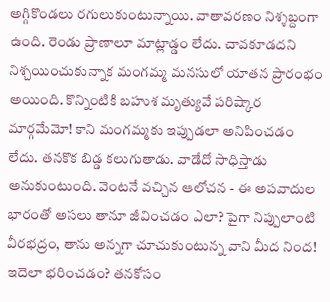అగ్గికొండలు రగులుకుంటున్నాయి. వాతావరణం నిశ్శబ్దంగా ఉంది. రెండు ప్రాణాలూ మాట్లాడ్డం లేదు. చావకూడదని నిశ్చయించుకున్నాక మంగమ్మ మనసులో యాతన ప్రారంభం అయింది. కొన్నింటికి బహుశ మృత్యువే పరిష్కార మార్గమేమో! కాని మంగమ్మకు ఇప్పుడలా అనిపించడం లేదు. తనకొక బిడ్డ కలుగుతాడు. వాడేదో సాధిస్తాడు అనుకుంటుంది. వెంటనే వచ్చిన ఆలోచన - ఈ అపవాదుల భారంతో అసలు తానూ జీవించడం ఎలా? పైగా నిప్పులాంటి వీరభద్రం, తాను అన్నగా చూచుకుంటున్న వాని మీద నింద! ఇదెలా భరించడం? తనకోసం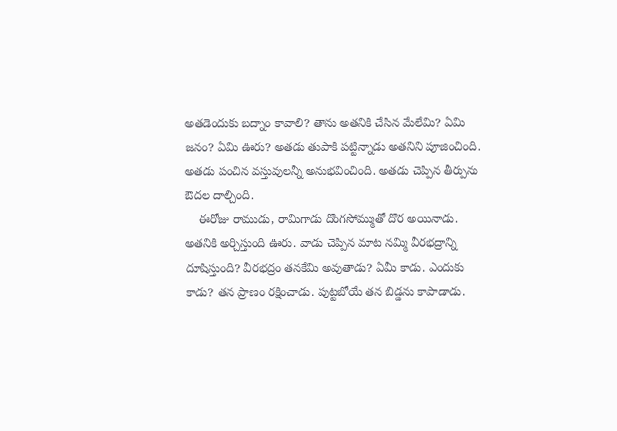అతడెందుకు బద్నాం కావాలి? తాను అతనికి చేసిన మేలేమి? ఏమి జనం? ఏమి ఊరు? అతడు తుపాకి పట్టిన్నాడు అతనిని పూజించింది. అతడు పంచిన వస్తువులన్నీ అనుభవించింది. అతడు చెప్పిన తీర్పును ఔదల దాల్చింది.
    ఈరోజు రాముడు, రామిగాడు దొంగసోమ్ముతో దొర అయినాడు. అతనికి అర్చిస్తుంది ఊరు. వాడు చెప్పిన మాట నమ్మి వీరభద్రాన్ని దూషిస్తుంది? వీరభద్రం తనకేమి అవుతాడు? ఏమీ కాడు. ఎందుకు కాడు? తన ప్రాణం రక్షించాడు. పుట్టబోయే తన బిడ్డను కాపాడాడు.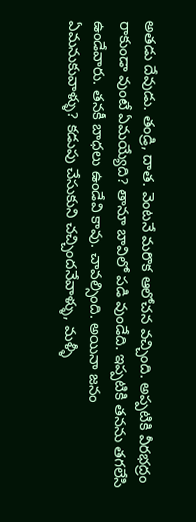అతడు దేవుడు. తండ్రి, దాత. వెంటనే మరొక ఆలోచన వచ్చింది. అప్పటికి వీరభద్రం రాకుండా వుంటే ఏమయ్యేది? తానూ బావిలో పడి వుండేది. ఇప్పటికి తనను తగలేసి ఉండేవారు. తనకీ బాధలు ఉండేవి కావు. చావల్సింది. అయినా జనం ఏమనుకువాళ్ళు? కడుపు చేసుకుని చచ్చిందనేవాళ్ళు, మళ్ళీ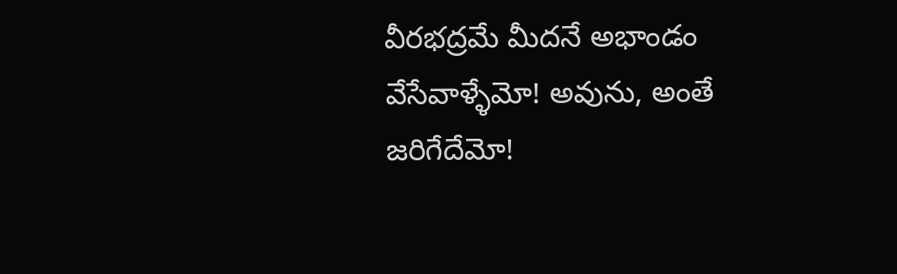వీరభద్రమే మీదనే అభాండం వేసేవాళ్ళేమో! అవును, అంతే జరిగేదేమో!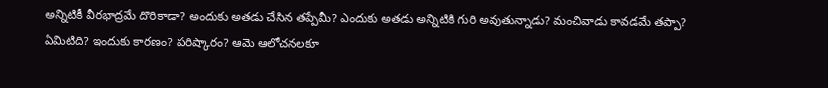అన్నిటికీ వీరభాద్రమే దొరికాడా? అందుకు అతడు చేసిన తప్పేమీ? ఎందుకు అతడు అన్నిటికి గురి అవుతున్నాడు? మంచివాడు కావడమే తప్పా? ఏమిటిది? ఇందుకు కారణం? పరిష్కారం? ఆమె ఆలోచనలకూ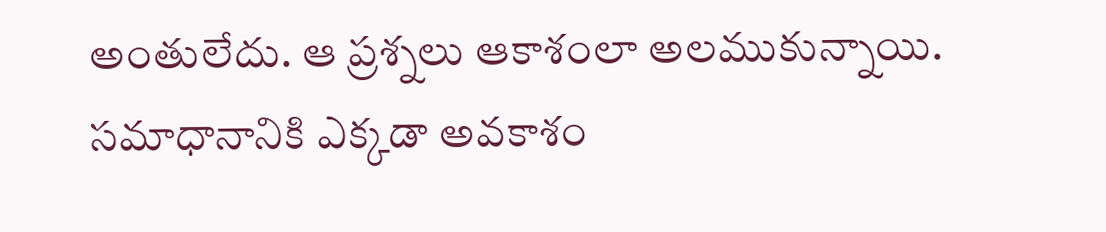అంతులేదు. ఆ ప్రశ్నలు ఆకాశంలా అలముకున్నాయి. సమాధానానికి ఎక్కడా అవకాశం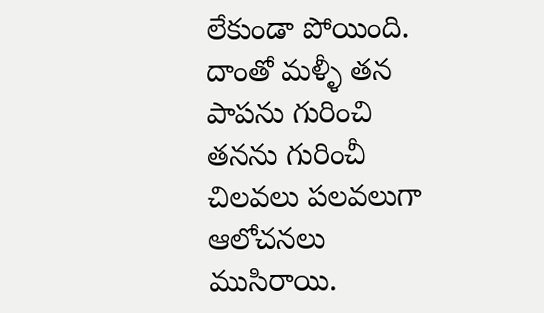లేకుండా పోయింది. దాంతో మళ్ళీ తన పాపను గురించి తనను గురించీ చిలవలు పలవలుగా ఆలోచనలు ముసిరాయి.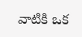వాటికి ఒక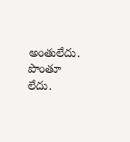అంతులేదు. పొంతూ లేదు.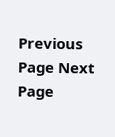Previous Page Next Page